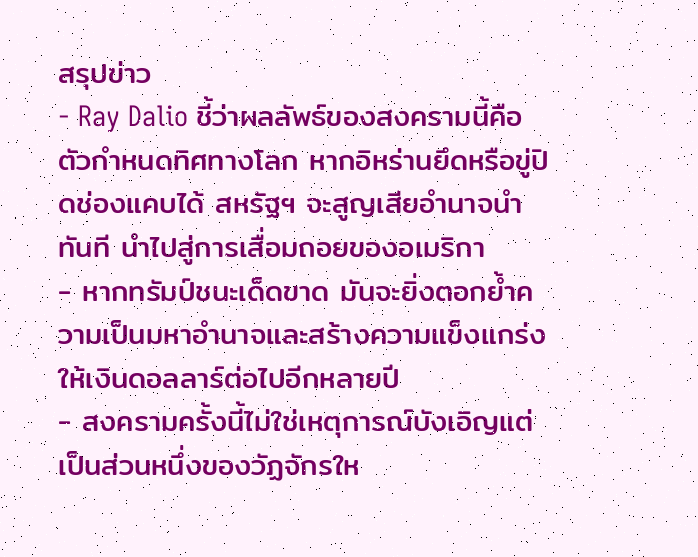สรุปข่าว
- Ray Dalio ชี้ว่าผลลัพธ์ของสงครามนี้คือตัวกำหนดทิศทางโลก หากอิหร่านยึดหรือขู่ปิดช่องแคบได้ สหรัฐฯ จะสูญเสียอำนาจนำทันที นำไปสู่การเสื่อมถอยของอเมริกา
- หากทรัมป์ชนะเด็ดขาด มันจะยิ่งตอกย้ำความเป็นมหาอำนาจและสร้างความแข็งแกร่งให้เงินดอลลาร์ต่อไปอีกหลายปี
- สงครามครั้งนี้ไม่ใช่เหตุการณ์บังเอิญแต่เป็นส่วนหนึ่งของวัฏจักรให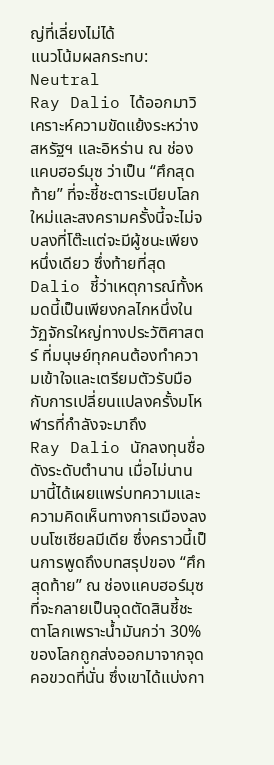ญ่ที่เลี่ยงไม่ได้
แนวโน้มผลกระทบ: Neutral
Ray Dalio ได้ออกมาวิเคราะห์ความขัดแย้งระหว่างสหรัฐฯ และอิหร่าน ณ ช่องแคบฮอร์มุซ ว่าเป็น “ศึกสุดท้าย” ที่จะชี้ชะตาระเบียบโลกใหม่และสงครามครั้งนี้จะไม่จบลงที่โต๊ะแต่จะมีผู้ชนะเพียงหนึ่งเดียว ซึ่งท้ายที่สุด Dalio ชี้ว่าเหตุการณ์ทั้งหมดนี้เป็นเพียงกลไกหนึ่งในวัฏจักรใหญ่ทางประวัติศาสตร์ ที่มนุษย์ทุกคนต้องทำความเข้าใจและเตรียมตัวรับมือกับการเปลี่ยนแปลงครั้งมโหฬารที่กำลังจะมาถึง
Ray Dalio นักลงทุนชื่อดังระดับตำนาน เมื่อไม่นานมานี้ได้เผยแพร่บทความและความคิดเห็นทางการเมืองลงบนโซเชียลมีเดีย ซึ่งคราวนี้เป็นการพูดถึงบทสรุปของ “ศึกสุดท้าย” ณ ช่องแคบฮอร์มุซ ที่จะกลายเป็นจุดตัดสินชี้ชะตาโลกเพราะน้ำมันกว่า 30% ของโลกถูกส่งออกมาจากจุดคอขวดที่นั่น ซึ่งเขาได้แบ่งกา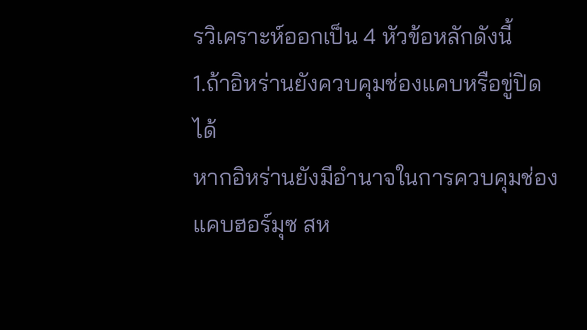รวิเคราะห์ออกเป็น 4 หัวข้อหลักดังนี้
1.ถ้าอิหร่านยังควบคุมช่องแคบหรือขู่ปิดได้
หากอิหร่านยังมีอำนาจในการควบคุมช่องแคบฮอร์มุซ สห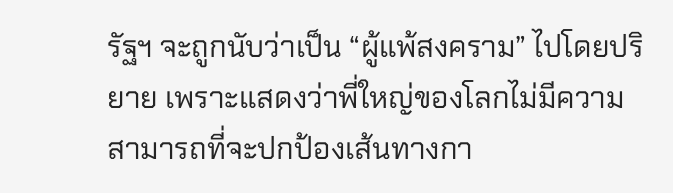รัฐฯ จะถูกนับว่าเป็น “ผู้แพ้สงคราม” ไปโดยปริยาย เพราะแสดงว่าพี่ใหญ่ของโลกไม่มีความสามารถที่จะปกป้องเส้นทางกา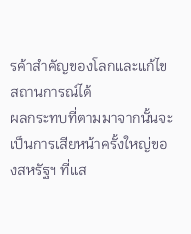รค้าสำคัญของโลกและแก้ไขสถานการณ์ได้
ผลกระทบที่ตามมาจากนั้นจะเป็นการเสียหน้าครั้งใหญ่ของสหรัฐฯ ที่แส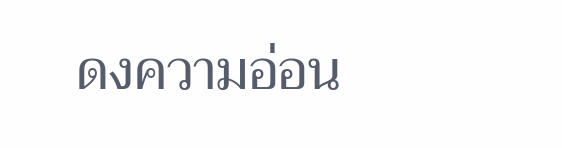ดงความอ่อน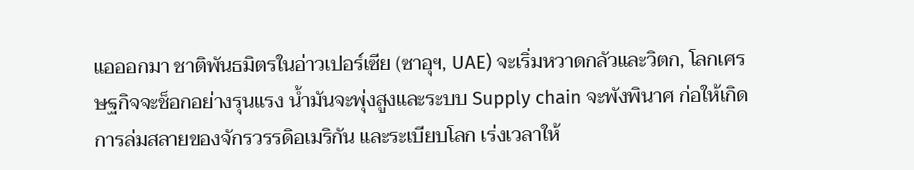แอออกมา ชาติพันธมิตรในอ่าวเปอร์เซีย (ซาอุฯ, UAE) จะเริ่มหวาดกลัวและวิตก, โลกเศรษฐกิจจะช็อกอย่างรุนแรง น้ำมันจะพุ่งสูงและระบบ Supply chain จะพังพินาศ ก่อให้เกิดการล่มสลายของจักรวรรดิอเมริกัน และระเบียบโลก เร่งเวลาให้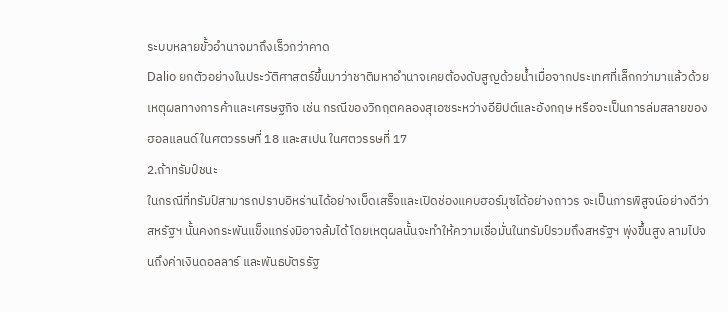ระบบหลายขั้วอำนาจมาถึงเร็วกว่าคาด
Dalio ยกตัวอย่างในประวัติศาสตร์ขึ้นมาว่าชาติมหาอำนาจเคยต้องดับสูญด้วยน้ำเมื่อจากประเทศที่เล็กกว่ามาแล้วด้วยเหตุผลทางการค้าและเศรษฐกิจ เช่น กรณีของวิกฤตคลองสุเอซระหว่างอียิปต์และอังกฤษ หรือจะเป็นการล่มสลายของฮอลแลนด์ ในศตวรรษที่ 18 และสเปน ในศตวรรษที่ 17
2.ถ้าทรัมป์ชนะ
ในกรณีที่ทรัมป์สามารถปราบอิหร่านได้อย่างเบ็ดเสร็จและเปิดช่องแคบฮอร์มุซได้อย่างถาวร จะเป็นการพิสูจน์อย่างดีว่าสหรัฐฯ นั้นคงกระพันแข็งแกร่งมิอาจล้มได้ โดยเหตุผลนั้นจะทำให้ความเชื่อมั่นในทรัมป์รวมถึงสหรัฐฯ พุ่งขึ้นสูง ลามไปจนถึงค่าเงินดอลลาร์ และพันธบัตรรัฐ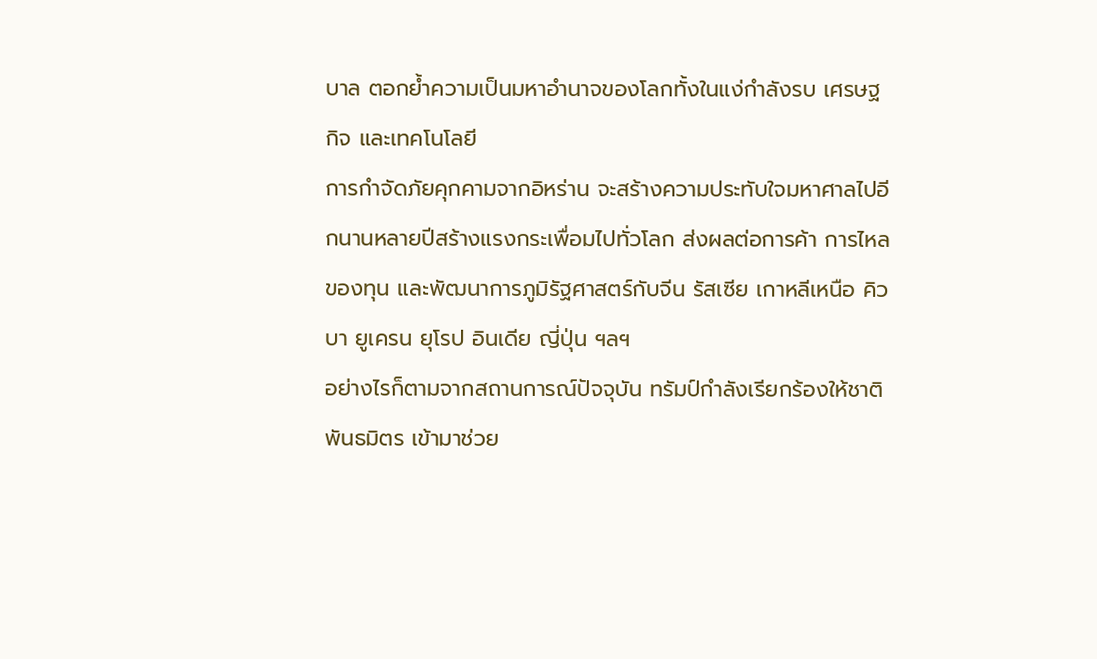บาล ตอกย้ำความเป็นมหาอำนาจของโลกทั้งในแง่กำลังรบ เศรษฐกิจ และเทคโนโลยี
การกำจัดภัยคุกคามจากอิหร่าน จะสร้างความประทับใจมหาศาลไปอีกนานหลายปีสร้างแรงกระเพื่อมไปทั่วโลก ส่งผลต่อการค้า การไหลของทุน และพัฒนาการภูมิรัฐศาสตร์กับจีน รัสเซีย เกาหลีเหนือ คิวบา ยูเครน ยุโรป อินเดีย ญี่ปุ่น ฯลฯ
อย่างไรก็ตามจากสถานการณ์ปัจจุบัน ทรัมป์กำลังเรียกร้องให้ชาติพันธมิตร เข้ามาช่วย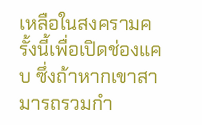เหลือในสงครามครั้งนี้เพื่อเปิดช่องแคบ ซึ่งถ้าหากเขาสามารถรวมกำ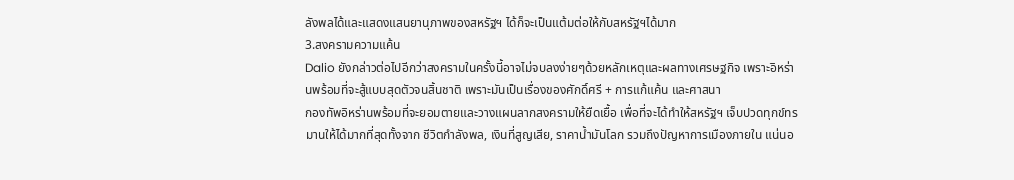ลังพลได้และแสดงแสนยานุภาพของสหรัฐฯ ได้ก็จะเป็นแต้มต่อให้กับสหรัฐฯได้มาก
3.สงครามความแค้น
Dalio ยังกล่าวต่อไปอีกว่าสงครามในครั้งนี้อาจไม่จบลงง่ายๆด้วยหลักเหตุและผลทางเศรษฐกิจ เพราะอิหร่านพร้อมที่จะสู้แบบสุดตัวจนสิ้นชาติ เพราะมันเป็นเรื่องของศักดิ์ศรี + การแก้แค้น และศาสนา
กองทัพอิหร่านพร้อมที่จะยอมตายและวางแผนลากสงครามให้ยืดเยื้อ เพื่อที่จะได้ทำให้สหรัฐฯ เจ็บปวดทุกข์ทรมานให้ได้มากที่สุดทั้งจาก ชีวิตกำลังพล, เงินที่สูญเสีย, ราคาน้ำมันโลก รวมถึงปัญหาการเมืองภายใน แน่นอ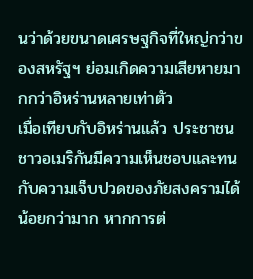นว่าด้วยขนาดเศรษฐกิจที่ใหญ่กว่าของสหรัฐฯ ย่อมเกิดความเสียหายมากกว่าอิหร่านหลายเท่าตัว
เมื่อเทียบกับอิหร่านแล้ว ประชาชนชาวอเมริกันมีความเห็นชอบและทนกับความเจ็บปวดของภัยสงครามได้น้อยกว่ามาก หากการต่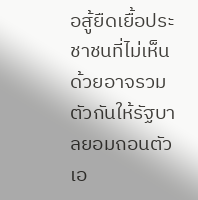อสู้ยืดเยื้อประชาชนที่ไม่เห็นด้วยอาจรวมตัวกันให้รัฐบาลยอมถอนตัวเอ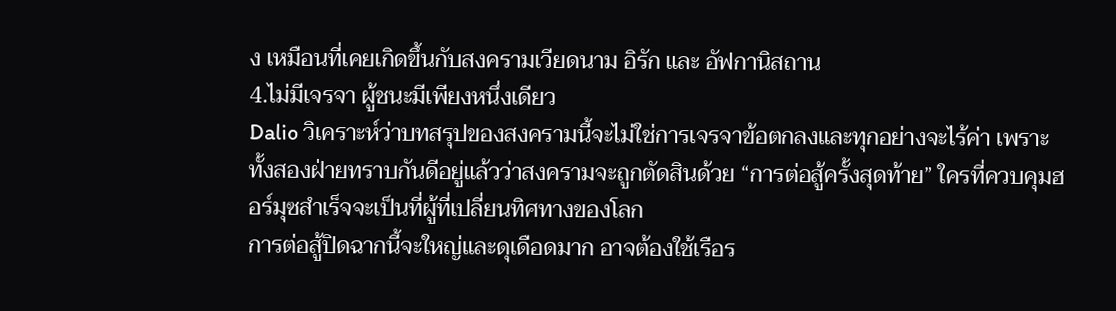ง เหมือนที่เคยเกิดขึ้นกับสงครามเวียดนาม อิรัก และ อัฟกานิสถาน
4.ไม่มีเจรจา ผู้ชนะมีเพียงหนึ่งเดียว
Dalio วิเคราะห์ว่าบทสรุปของสงครามนี้จะไม่ใช่การเจรจาข้อตกลงและทุกอย่างจะไร้ค่า เพราะทั้งสองฝ่ายทราบกันดีอยู่แล้วว่าสงครามจะถูกตัดสินด้วย “การต่อสู้ครั้งสุดท้าย” ใครที่ควบคุมฮอร์มุซสำเร็จจะเป็นที่ผู้ที่เปลี่ยนทิศทางของโลก
การต่อสู้ปิดฉากนี้จะใหญ่และดุเดือดมาก อาจต้องใช้เรือร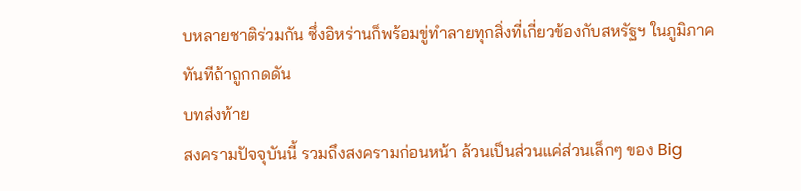บหลายชาติร่วมกัน ซึ่งอิหร่านก็พร้อมขู่ทำลายทุกสิ่งที่เกี่ยวข้องกับสหรัฐฯ ในภูมิภาคทันทีถ้าถูกกดดัน
บทส่งท้าย
สงครามปัจจุบันนี้ รวมถึงสงครามก่อนหน้า ล้วนเป็นส่วนแค่ส่วนเล็กๆ ของ Big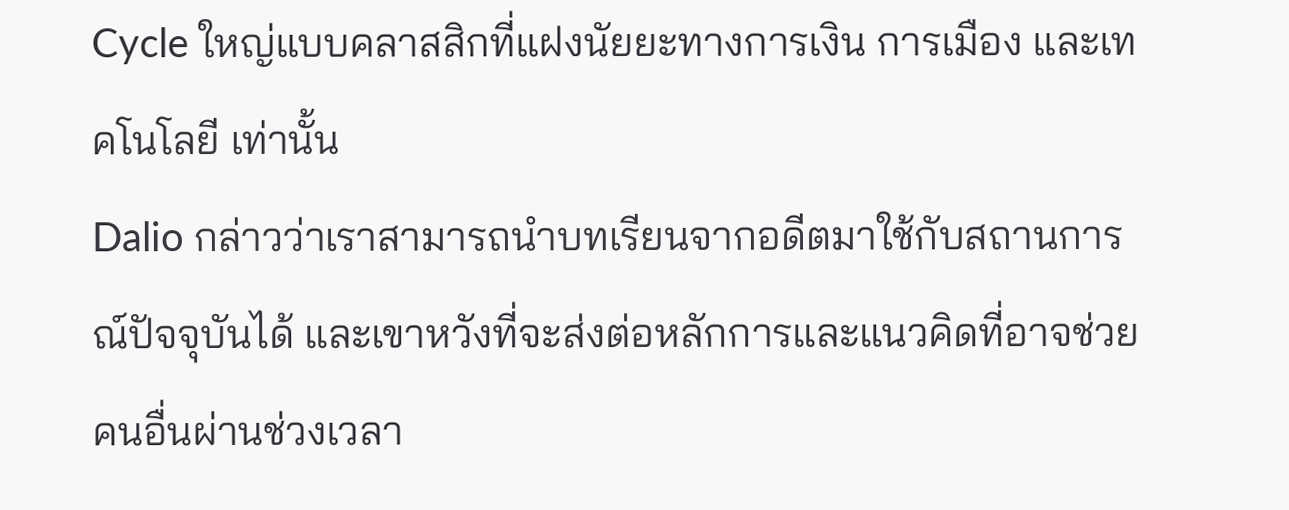Cycle ใหญ่แบบคลาสสิกที่แฝงนัยยะทางการเงิน การเมือง และเทคโนโลยี เท่านั้น
Dalio กล่าวว่าเราสามารถนำบทเรียนจากอดีตมาใช้กับสถานการณ์ปัจจุบันได้ และเขาหวังที่จะส่งต่อหลักการและแนวคิดที่อาจช่วยคนอื่นผ่านช่วงเวลา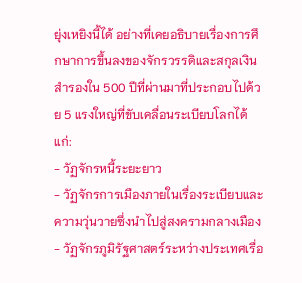ยุ่งเหยิงนี้ได้ อย่างที่เคยอธิบายเรื่องการศึกษาการขึ้นลงของจักรวรรดิและสกุลเงินสำรองใน 500 ปีที่ผ่านมาที่ประกอบไปด้วย 5 แรงใหญ่ที่ขับเคลื่อนระเบียบโลกได้แก่:
- วัฏจักรหนี้ระยะยาว
- วัฏจักรการเมืองภายในเรื่องระเบียบและความวุ่นวายซึ่งนำไปสู่สงครามกลางเมือง
- วัฏจักรภูมิรัฐศาสตร์ระหว่างประเทศเรื่อ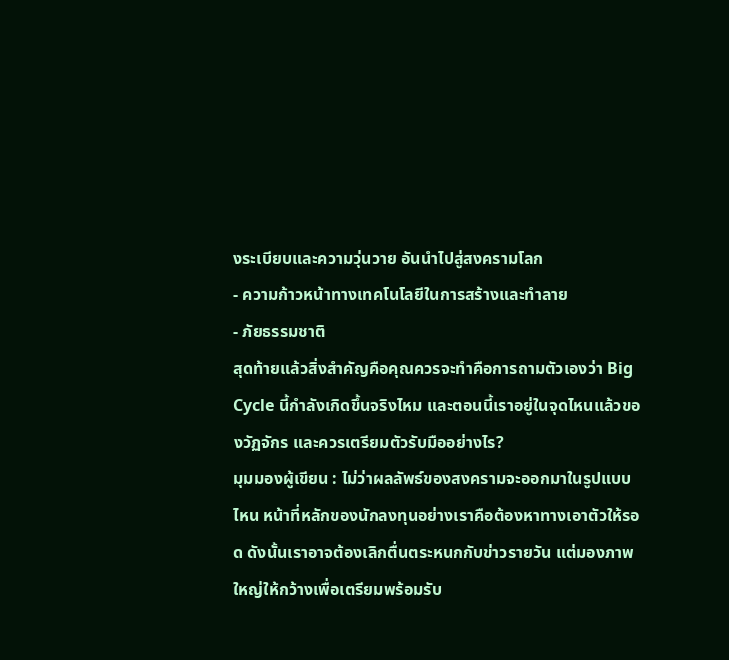งระเบียบและความวุ่นวาย อันนำไปสู่สงครามโลก
- ความก้าวหน้าทางเทคโนโลยีในการสร้างและทำลาย
- ภัยธรรมชาติ
สุดท้ายแล้วสิ่งสำคัญคือคุณควรจะทำคือการถามตัวเองว่า Big Cycle นี้กำลังเกิดขึ้นจริงไหม และตอนนี้เราอยู่ในจุดไหนแล้วของวัฏจักร และควรเตรียมตัวรับมืออย่างไร?
มุมมองผู้เขียน : ไม่ว่าผลลัพธ์ของสงครามจะออกมาในรูปแบบไหน หน้าที่หลักของนักลงทุนอย่างเราคือต้องหาทางเอาตัวให้รอด ดังนั้นเราอาจต้องเลิกตื่นตระหนกกับข่าวรายวัน แต่มองภาพใหญ่ให้กว้างเพื่อเตรียมพร้อมรับ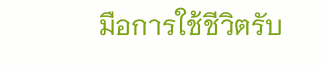มือการใช้ชีวิตรับ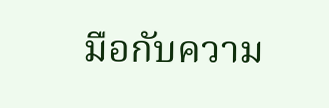มือกับความ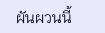ผันผวนนี้